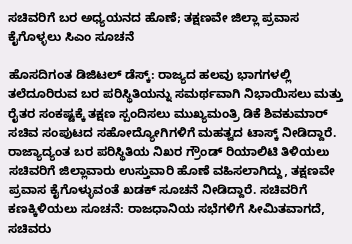ಸಚಿವರಿಗೆ ಬರ ಅಧ್ಯಯನದ ಹೊಣೆ; ತಕ್ಷಣವೇ ಜಿಲ್ಲಾ ಪ್ರವಾಸ ಕೈಗೊಳ್ಳಲು ಸಿಎಂ ಸೂಚನೆ

ಹೊಸದಿಗಂತ ಡಿಜಿಟಲ್‌ ಡೆಸ್ಕ್: ರಾಜ್ಯದ ಹಲವು ಭಾಗಗಳಲ್ಲಿ ತಲೆದೂರಿರುವ ಬರ ಪರಿಸ್ಥಿತಿಯನ್ನು ಸಮರ್ಥವಾಗಿ ನಿಭಾಯಿಸಲು ಮತ್ತು ರೈತರ ಸಂಕಷ್ಟಕ್ಕೆ ತಕ್ಷಣ ಸ್ಪಂದಿಸಲು ಮುಖ್ಯಮಂತ್ರಿ ಡಿಕೆ ಶಿವಕುಮಾರ್ ಸಚಿವ ಸಂಪುಟದ ಸಹೋದ್ಯೋಗಿಗಳಿಗೆ ಮಹತ್ವದ ಟಾಸ್ಕ್ ನೀಡಿದ್ದಾರೆ. ರಾಜ್ಯಾದ್ಯಂತ ಬರ ಪರಿಸ್ಥಿತಿಯ ನಿಖರ ಗ್ರೌಂಡ್ ರಿಯಾಲಿಟಿ ತಿಳಿಯಲು ಸಚಿವರಿಗೆ ಜಿಲ್ಲಾವಾರು ಉಸ್ತುವಾರಿ ಹೊಣೆ ವಹಿಸಲಾಗಿದ್ದು, ತಕ್ಷಣವೇ ಪ್ರವಾಸ ಕೈಗೊಳ್ಳುವಂತೆ ಖಡಕ್ ಸೂಚನೆ ನೀಡಿದ್ದಾರೆ. ಸಚಿವರಿಗೆ ಕಣಕ್ಕಿಳಿಯಲು ಸೂಚನೆ: ರಾಜಧಾನಿಯ ಸಭೆಗಳಿಗೆ ಸೀಮಿತವಾಗದೆ, ಸಚಿವರು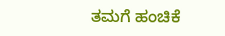ತಮಗೆ ಹಂಚಿಕೆ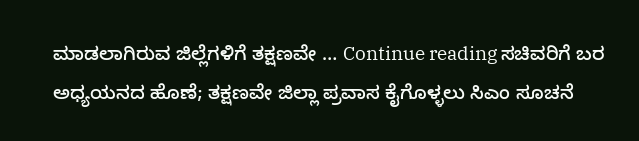ಮಾಡಲಾಗಿರುವ ಜಿಲ್ಲೆಗಳಿಗೆ ತಕ್ಷಣವೇ … Continue reading ಸಚಿವರಿಗೆ ಬರ ಅಧ್ಯಯನದ ಹೊಣೆ; ತಕ್ಷಣವೇ ಜಿಲ್ಲಾ ಪ್ರವಾಸ ಕೈಗೊಳ್ಳಲು ಸಿಎಂ ಸೂಚನೆ